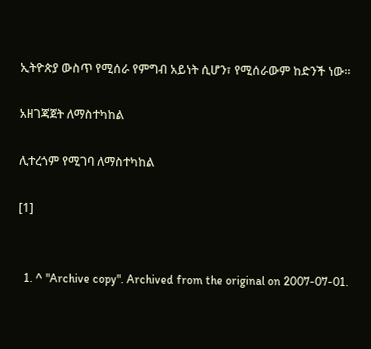ኢትዮጵያ ውስጥ የሚሰራ የምግብ አይነት ሲሆን፣ የሚሰራውም ከድንች ነው።

አዘገጃጀት ለማስተካከል

ሊተረጎም የሚገባ ለማስተካከል

[1]


  1. ^ "Archive copy". Archived from the original on 2007-07-01.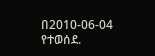በ2010-06-04 የተወሰደ.